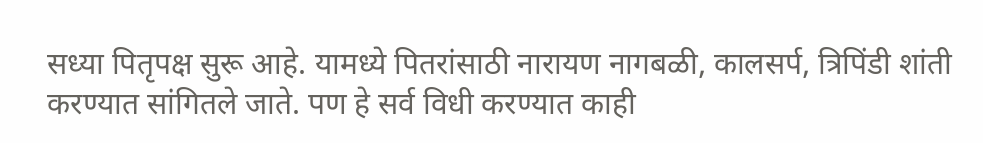सध्या पितृपक्ष सुरू आहे. यामध्ये पितरांसाठी नारायण नागबळी, कालसर्प, त्रिपिंडी शांती करण्यात सांगितले जाते. पण हे सर्व विधी करण्यात काही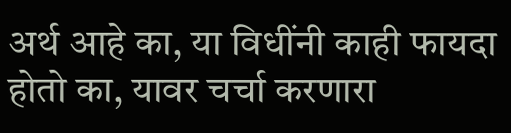अर्थ आहे का, या विधींनी काही फायदा होतो का, यावर चर्चा करणारा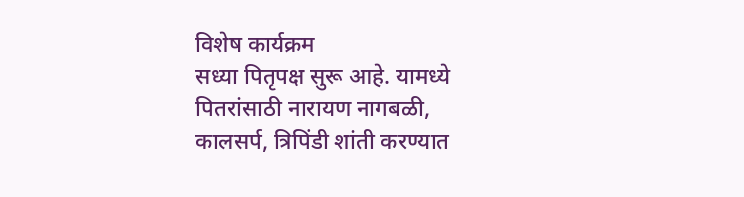विशेष कार्यक्रम
सध्या पितृपक्ष सुरू आहे. यामध्ये पितरांसाठी नारायण नागबळी, कालसर्प, त्रिपिंडी शांती करण्यात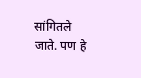सांगितले जाते. पण हे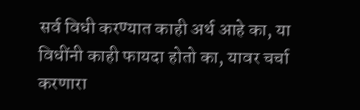सर्व विधी करण्यात काही अर्थ आहे का, या विधींनी काही फायदा होतो का, यावर चर्चा करणारा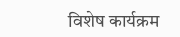विशेष कार्यक्रम